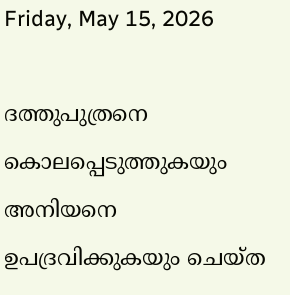Friday, May 15, 2026

ദത്തുപുത്രനെ കൊലപ്പെടുത്തുകയും അനിയനെ ഉപദ്രവിക്കുകയും ചെയ്ത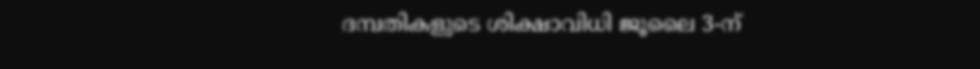ദമ്പതികളുടെ ശിക്ഷാവിധി ജൂലൈ 3-ന്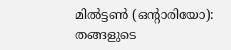മിൽട്ടൺ (ഒന്റാരിയോ): തങ്ങളുടെ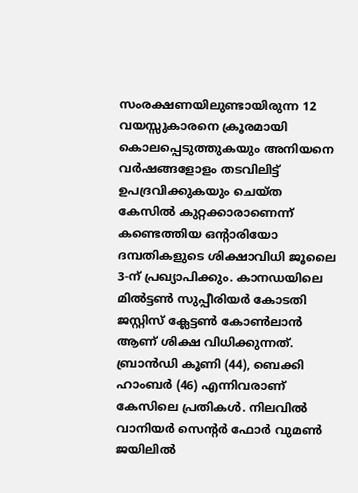സംരക്ഷണയിലുണ്ടായിരുന്ന 12 വയസ്സുകാരനെ ക്രൂരമായി കൊലപ്പെടുത്തുകയും അനിയനെ വർഷങ്ങളോളം തടവിലിട്ട് ഉപദ്രവിക്കുകയും ചെയ്ത കേസിൽ കുറ്റക്കാരാണെന്ന് കണ്ടെത്തിയ ഒന്റാരിയോ ദമ്പതികളുടെ ശിക്ഷാവിധി ജൂലൈ 3-ന് പ്രഖ്യാപിക്കും. കാനഡയിലെ മിൽട്ടൺ സുപ്പീരിയർ കോടതി ജസ്റ്റിസ് ക്ലേട്ടൺ കോൺലാൻ ആണ് ശിക്ഷ വിധിക്കുന്നത്‌. ബ്രാൻഡി കൂണി (44), ബെക്കി ഹാംബർ (46) എന്നിവരാണ് കേസിലെ പ്രതികൾ. നിലവിൽ വാനിയർ സെന്റർ ഫോർ വുമൺ ജയിലിൽ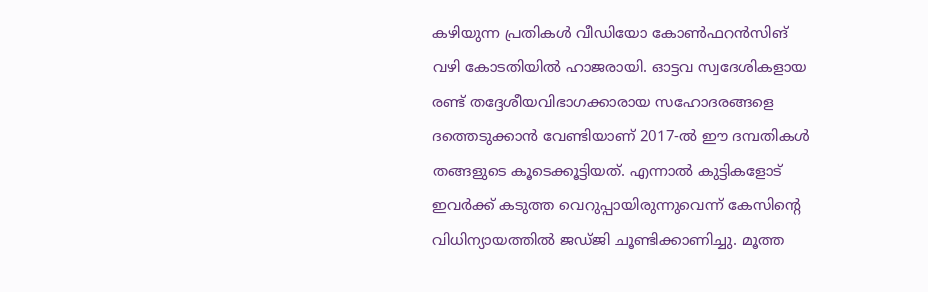കഴിയുന്ന പ്രതികൾ വീഡിയോ കോൺഫറൻസിങ് വഴി കോടതിയിൽ ഹാജരായി. ഓട്ടവ സ്വദേശികളായ രണ്ട്‌ തദ്ദേശീയവിഭാഗക്കാരായ സഹോദരങ്ങളെ ദത്തെടുക്കാൻ വേണ്ടിയാണ് 2017-ൽ ഈ ദമ്പതികൾ തങ്ങളുടെ കൂടെക്കൂട്ടിയത്. എന്നാൽ കുട്ടികളോട് ഇവർക്ക് കടുത്ത വെറുപ്പായിരുന്നുവെന്ന് കേസിന്റെ വിധിന്യായത്തിൽ ജഡ്ജി ചൂണ്ടിക്കാണിച്ചു. മൂത്ത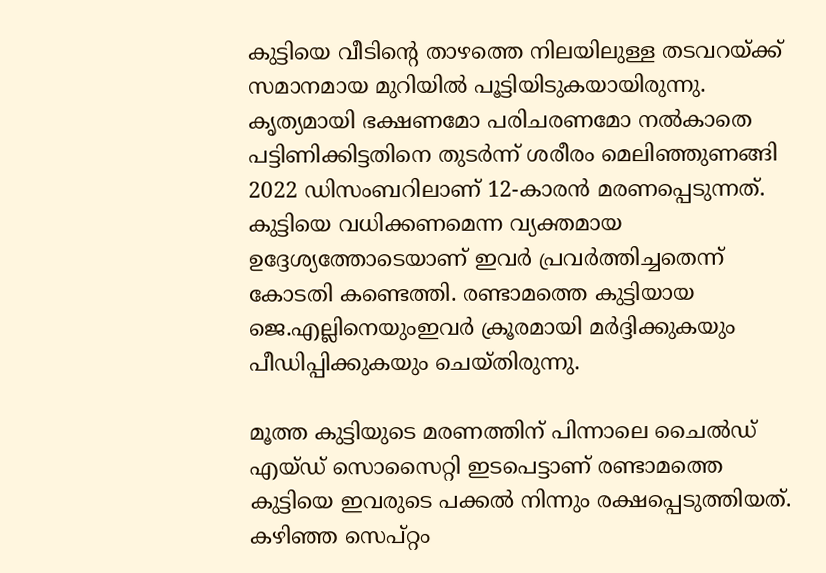കുട്ടിയെ വീടിന്റെ താഴത്തെ നിലയിലുള്ള തടവറയ്ക്ക് സമാനമായ മുറിയിൽ പൂട്ടിയിടുകയായിരുന്നു. കൃത്യമായി ഭക്ഷണമോ പരിചരണമോ നൽകാതെ പട്ടിണിക്കിട്ടതിനെ തുടർന്ന് ശരീരം മെലിഞ്ഞുണങ്ങി 2022 ഡിസംബറിലാണ് 12-കാരൻ മരണപ്പെടുന്നത്. കുട്ടിയെ വധിക്കണമെന്ന വ്യക്തമായ ഉദ്ദേശ്യത്തോടെയാണ് ഇവർ പ്രവർത്തിച്ചതെന്ന് കോടതി കണ്ടെത്തി. രണ്ടാമത്തെ കുട്ടിയായ ജെ.എല്ലിനെയുംഇവർ ക്രൂരമായി മർദ്ദിക്കുകയും പീഡിപ്പിക്കുകയും ചെയ്തിരുന്നു.

മൂത്ത കുട്ടിയുടെ മരണത്തിന് പിന്നാലെ ചൈൽഡ് എയ്ഡ് സൊസൈറ്റി ഇടപെട്ടാണ് രണ്ടാമത്തെ കുട്ടിയെ ഇവരുടെ പക്കൽ നിന്നും രക്ഷപ്പെടുത്തിയത്. കഴിഞ്ഞ സെപ്റ്റം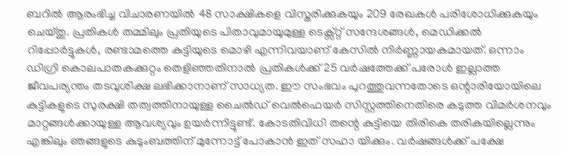ബറിൽ ആരംഭിച്ച വിചാരണയിൽ 48 സാക്ഷികളെ വിസ്തരിക്കുകയും 209 രേഖകൾ പരിശോധിക്കുകയും ചെയ്തു. പ്രതികൾ തമ്മിലും പ്രതിയുടെ പിതാവുമായുമുള്ള ടെക്സ്റ്റ് സന്ദേശങ്ങൾ, മെഡിക്കൽ റിപ്പോർട്ടുകൾ, രണ്ടാമത്തെ കുട്ടിയുടെ മൊഴി എന്നിവയാണ് കേസിൽ നിർണ്ണായകമായത്. ഒന്നാം ഡിഗ്രി കൊലപാതകക്കുറ്റം തെളിഞ്ഞതിനാൽ പ്രതികൾക്ക് 25 വർഷത്തേക്ക് പരോൾ ഇല്ലാത്ത ജീവപര്യന്തം തടവുശിക്ഷ ലഭിക്കാനാണ് സാധ്യത. ഈ സംഭവം പുറത്തുവന്നതോടെ ഒന്റാരിയോയിലെ കുട്ടികളുടെ സുരക്ഷി തത്വത്തിനായുള്ള ചൈൽഡ് വെൽഫെയർ സിസ്റ്റത്തിനെതിരെ കടുത്ത വിമർശനവും മാറ്റങ്ങൾക്കായുള്ള ആവശ്യവും ഉയർന്നിട്ടുണ്ട്. കോടതിവിധി തന്റെ കുട്ടിയെ തിരികെ തരികയില്ലെന്നും എങ്കിലും ഞങ്ങളുടെ കുടുംബത്തിന് മുന്നോട്ട് പോകാൻ ഇത് സഹാ യിക്കും. വർഷങ്ങൾക്ക് പക്ഷേ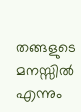തങ്ങളുടെ മനസ്സിൽ എന്നും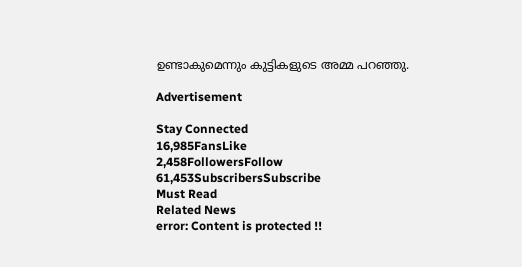ഉണ്ടാകുമെന്നും കുട്ടികളുടെ അമ്മ പറഞ്ഞു.

Advertisement

Stay Connected
16,985FansLike
2,458FollowersFollow
61,453SubscribersSubscribe
Must Read
Related News
error: Content is protected !!